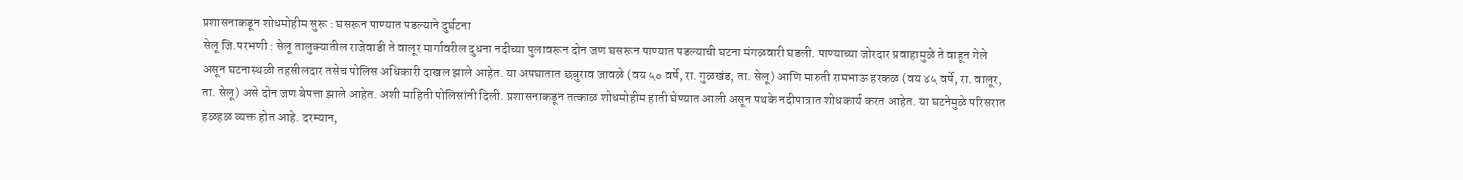प्रशासनाकडून शोधमोहीम सुरू : घसरून पाण्यात पडल्याने दुर्घटना
सेलू जि.परभणी : सेलू तालुक्यातील राजेवाडी ते वालूर मार्गावरील दुधना नदीच्या पुलावरून दोन जण घसरून पाण्यात पडल्याची घटना मंगळवारी घडली. पाण्याच्या जोरदार प्रवाहामुळे ते वाहून गेले असून घटनास्थळी तहसीलदार तसेच पोलिस अधिकारी दाखल झाले आहेत. या अपघातात छबुराव जावळे (वय ५० वर्षे, रा. गुळखंड, ता. सेलू) आणि मारुती रामभाऊ हरकळ (वय ४५ वर्षे, रा. वालूर, ता. सेलू) असे दोन जण बेपत्ता झाले आहेत. अशी माहिती पोलिसांनी दिली. प्रशासनाकडून तत्काळ शोधमोहीम हाती घेण्यात आली असून पथके नदीपात्रात शोधकार्य करत आहेत. या घटनेमुळे परिसरात हळहळ व्यक्त होत आहे. दरम्यान,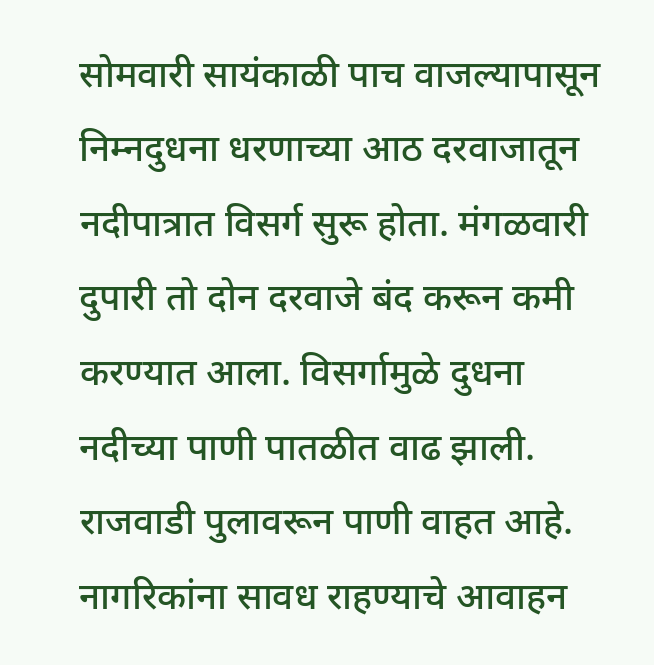सोमवारी सायंकाळी पाच वाजल्यापासून निम्नदुधना धरणाच्या आठ दरवाजातून नदीपात्रात विसर्ग सुरू होता. मंगळवारी दुपारी तो दोन दरवाजे बंद करून कमी करण्यात आला. विसर्गामुळे दुधना नदीच्या पाणी पातळीत वाढ झाली. राजवाडी पुलावरून पाणी वाहत आहे. नागरिकांना सावध राहण्याचे आवाहन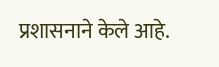प्रशासनाने केले आहे.